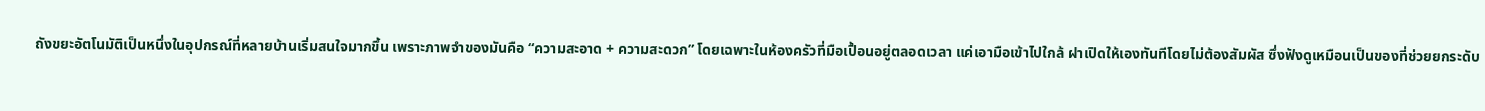ถังขยะอัตโนมัติเป็นหนึ่งในอุปกรณ์ที่หลายบ้านเริ่มสนใจมากขึ้น เพราะภาพจำของมันคือ “ความสะอาด + ความสะดวก” โดยเฉพาะในห้องครัวที่มือเปื้อนอยู่ตลอดเวลา แค่เอามือเข้าไปใกล้ ฝาเปิดให้เองทันทีโดยไม่ต้องสัมผัส ซึ่งฟังดูเหมือนเป็นของที่ช่วยยกระดับ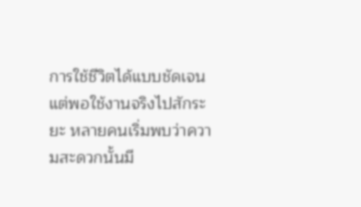การใช้ชีวิตได้แบบชัดเจน
แต่พอใช้งานจริงไปสักระยะ หลายคนเริ่มพบว่าความสะดวกนั้นมี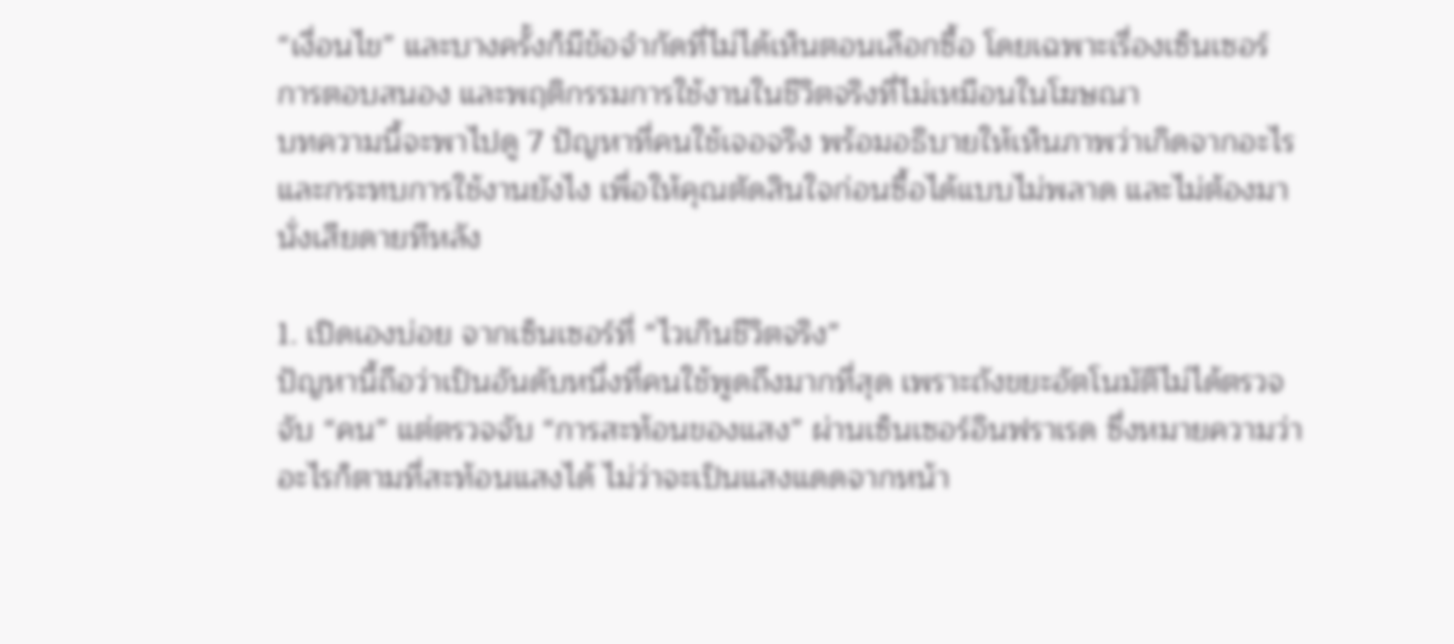“เงื่อนไข” และบางครั้งก็มีข้อจำกัดที่ไม่ได้เห็นตอนเลือกซื้อ โดยเฉพาะเรื่องเซ็นเซอร์ การตอบสนอง และพฤติกรรมการใช้งานในชีวิตจริงที่ไม่เหมือนในโฆษณา
บทความนี้จะพาไปดู 7 ปัญหาที่คนใช้เจอจริง พร้อมอธิบายให้เห็นภาพว่าเกิดจากอะไร และกระทบการใช้งานยังไง เพื่อให้คุณตัดสินใจก่อนซื้อได้แบบไม่พลาด และไม่ต้องมานั่งเสียดายทีหลัง

1. เปิดเองบ่อย จากเซ็นเซอร์ที่ “ไวเกินชีวิตจริง”
ปัญหานี้ถือว่าเป็นอันดับหนึ่งที่คนใช้พูดถึงมากที่สุด เพราะถังขยะอัตโนมัติไม่ได้ตรวจจับ “คน” แต่ตรวจจับ “การสะท้อนของแสง” ผ่านเซ็นเซอร์อินฟราเรด ซึ่งหมายความว่าอะไรก็ตามที่สะท้อนแสงได้ ไม่ว่าจะเป็นแสงแดดจากหน้า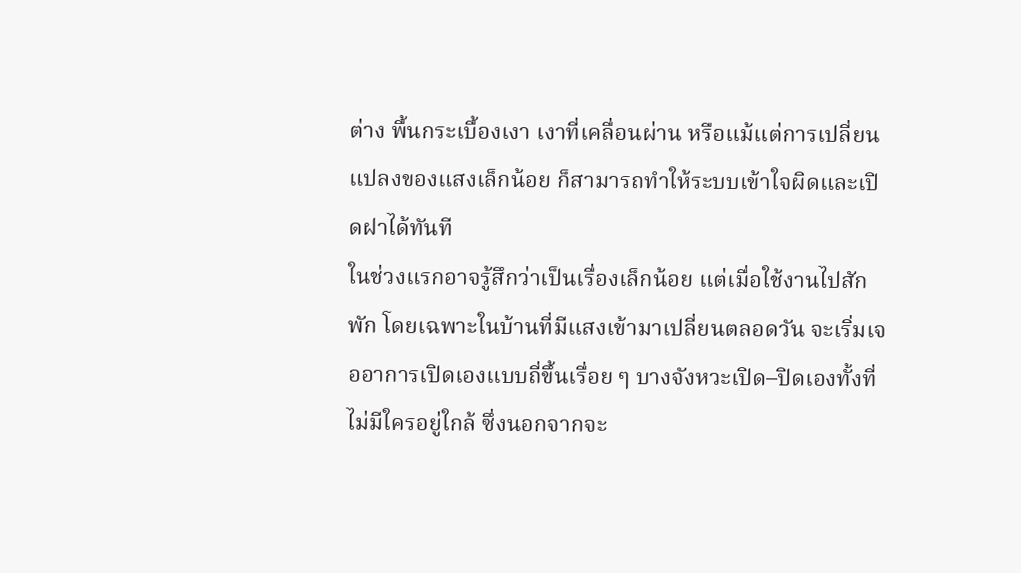ต่าง พื้นกระเบื้องเงา เงาที่เคลื่อนผ่าน หรือแม้แต่การเปลี่ยนแปลงของแสงเล็กน้อย ก็สามารถทำให้ระบบเข้าใจผิดและเปิดฝาได้ทันที
ในช่วงแรกอาจรู้สึกว่าเป็นเรื่องเล็กน้อย แต่เมื่อใช้งานไปสักพัก โดยเฉพาะในบ้านที่มีแสงเข้ามาเปลี่ยนตลอดวัน จะเริ่มเจออาการเปิดเองแบบถี่ขึ้นเรื่อย ๆ บางจังหวะเปิด–ปิดเองทั้งที่ไม่มีใครอยู่ใกล้ ซึ่งนอกจากจะ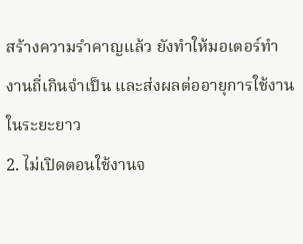สร้างความรำคาญแล้ว ยังทำให้มอเตอร์ทำงานถี่เกินจำเป็น และส่งผลต่ออายุการใช้งานในระยะยาว
2. ไม่เปิดตอนใช้งานจ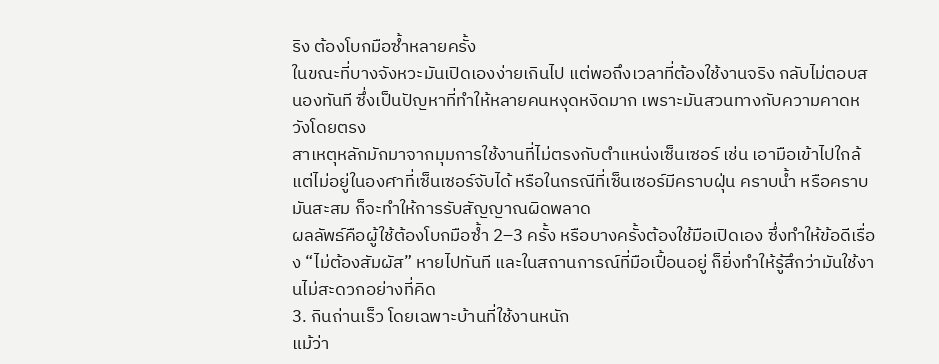ริง ต้องโบกมือซ้ำหลายครั้ง
ในขณะที่บางจังหวะมันเปิดเองง่ายเกินไป แต่พอถึงเวลาที่ต้องใช้งานจริง กลับไม่ตอบสนองทันที ซึ่งเป็นปัญหาที่ทำให้หลายคนหงุดหงิดมาก เพราะมันสวนทางกับความคาดหวังโดยตรง
สาเหตุหลักมักมาจากมุมการใช้งานที่ไม่ตรงกับตำแหน่งเซ็นเซอร์ เช่น เอามือเข้าไปใกล้แต่ไม่อยู่ในองศาที่เซ็นเซอร์จับได้ หรือในกรณีที่เซ็นเซอร์มีคราบฝุ่น คราบน้ำ หรือคราบมันสะสม ก็จะทำให้การรับสัญญาณผิดพลาด
ผลลัพธ์คือผู้ใช้ต้องโบกมือซ้ำ 2–3 ครั้ง หรือบางครั้งต้องใช้มือเปิดเอง ซึ่งทำให้ข้อดีเรื่อง “ไม่ต้องสัมผัส” หายไปทันที และในสถานการณ์ที่มือเปื้อนอยู่ ก็ยิ่งทำให้รู้สึกว่ามันใช้งานไม่สะดวกอย่างที่คิด
3. กินถ่านเร็ว โดยเฉพาะบ้านที่ใช้งานหนัก
แม้ว่า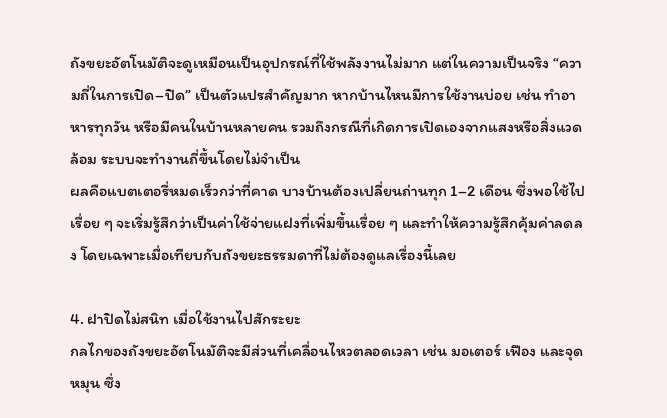ถังขยะอัตโนมัติจะดูเหมือนเป็นอุปกรณ์ที่ใช้พลังงานไม่มาก แต่ในความเป็นจริง “ความถี่ในการเปิด–ปิด” เป็นตัวแปรสำคัญมาก หากบ้านไหนมีการใช้งานบ่อย เช่น ทำอาหารทุกวัน หรือมีคนในบ้านหลายคน รวมถึงกรณีที่เกิดการเปิดเองจากแสงหรือสิ่งแวดล้อม ระบบจะทำงานถี่ขึ้นโดยไม่จำเป็น
ผลคือแบตเตอรี่หมดเร็วกว่าที่คาด บางบ้านต้องเปลี่ยนถ่านทุก 1–2 เดือน ซึ่งพอใช้ไปเรื่อย ๆ จะเริ่มรู้สึกว่าเป็นค่าใช้จ่ายแฝงที่เพิ่มขึ้นเรื่อย ๆ และทำให้ความรู้สึกคุ้มค่าลดลง โดยเฉพาะเมื่อเทียบกับถังขยะธรรมดาที่ไม่ต้องดูแลเรื่องนี้เลย

4. ฝาปิดไม่สนิท เมื่อใช้งานไปสักระยะ
กลไกของถังขยะอัตโนมัติจะมีส่วนที่เคลื่อนไหวตลอดเวลา เช่น มอเตอร์ เฟือง และจุดหมุน ซึ่ง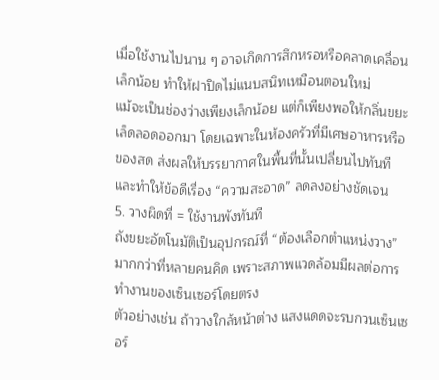เมื่อใช้งานไปนาน ๆ อาจเกิดการสึกหรอหรือคลาดเคลื่อนเล็กน้อย ทำให้ฝาปิดไม่แนบสนิทเหมือนตอนใหม่
แม้จะเป็นช่องว่างเพียงเล็กน้อย แต่ก็เพียงพอให้กลิ่นขยะเล็ดลอดออกมา โดยเฉพาะในห้องครัวที่มีเศษอาหารหรือของสด ส่งผลให้บรรยากาศในพื้นที่นั้นเปลี่ยนไปทันที และทำให้ข้อดีเรื่อง “ความสะอาด” ลดลงอย่างชัดเจน
5. วางผิดที่ = ใช้งานพังทันที
ถังขยะอัตโนมัติเป็นอุปกรณ์ที่ “ต้องเลือกตำแหน่งวาง” มากกว่าที่หลายคนคิด เพราะสภาพแวดล้อมมีผลต่อการทำงานของเซ็นเซอร์โดยตรง
ตัวอย่างเช่น ถ้าวางใกล้หน้าต่าง แสงแดดจะรบกวนเซ็นเซอร์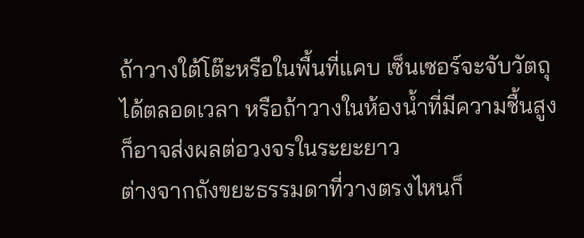ถ้าวางใต้โต๊ะหรือในพื้นที่แคบ เซ็นเซอร์จะจับวัตถุได้ตลอดเวลา หรือถ้าวางในห้องน้ำที่มีความชื้นสูง ก็อาจส่งผลต่อวงจรในระยะยาว
ต่างจากถังขยะธรรมดาที่วางตรงไหนก็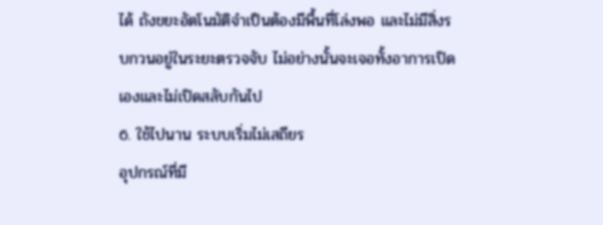ได้ ถังขยะอัตโนมัติจำเป็นต้องมีพื้นที่โล่งพอ และไม่มีสิ่งรบกวนอยู่ในระยะตรวจจับ ไม่อย่างนั้นจะเจอทั้งอาการเปิดเองและไม่เปิดสลับกันไป
6. ใช้ไปนาน ระบบเริ่มไม่เสถียร
อุปกรณ์ที่มี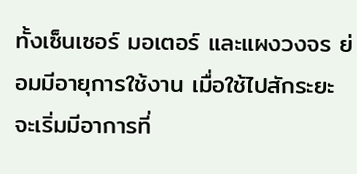ทั้งเซ็นเซอร์ มอเตอร์ และแผงวงจร ย่อมมีอายุการใช้งาน เมื่อใช้ไปสักระยะ จะเริ่มมีอาการที่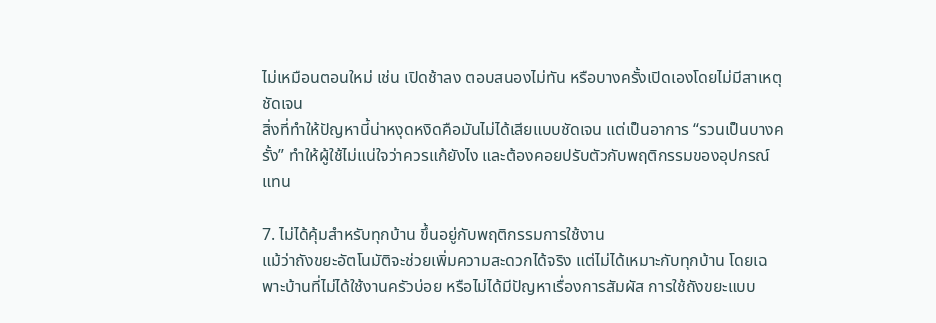ไม่เหมือนตอนใหม่ เช่น เปิดช้าลง ตอบสนองไม่ทัน หรือบางครั้งเปิดเองโดยไม่มีสาเหตุชัดเจน
สิ่งที่ทำให้ปัญหานี้น่าหงุดหงิดคือมันไม่ได้เสียแบบชัดเจน แต่เป็นอาการ “รวนเป็นบางครั้ง” ทำให้ผู้ใช้ไม่แน่ใจว่าควรแก้ยังไง และต้องคอยปรับตัวกับพฤติกรรมของอุปกรณ์แทน

7. ไม่ได้คุ้มสำหรับทุกบ้าน ขึ้นอยู่กับพฤติกรรมการใช้งาน
แม้ว่าถังขยะอัตโนมัติจะช่วยเพิ่มความสะดวกได้จริง แต่ไม่ได้เหมาะกับทุกบ้าน โดยเฉพาะบ้านที่ไม่ได้ใช้งานครัวบ่อย หรือไม่ได้มีปัญหาเรื่องการสัมผัส การใช้ถังขยะแบบ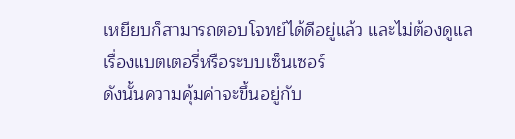เหยียบก็สามารถตอบโจทย์ได้ดีอยู่แล้ว และไม่ต้องดูแลเรื่องแบตเตอรี่หรือระบบเซ็นเซอร์
ดังนั้นความคุ้มค่าจะขึ้นอยู่กับ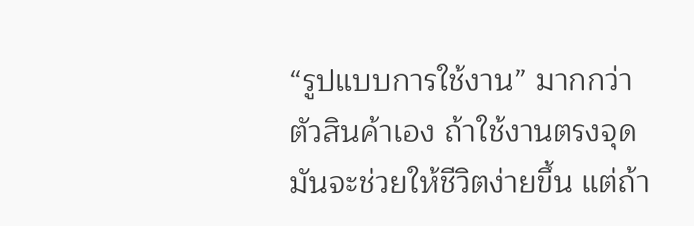“รูปแบบการใช้งาน” มากกว่าตัวสินค้าเอง ถ้าใช้งานตรงจุด มันจะช่วยให้ชีวิตง่ายขึ้น แต่ถ้า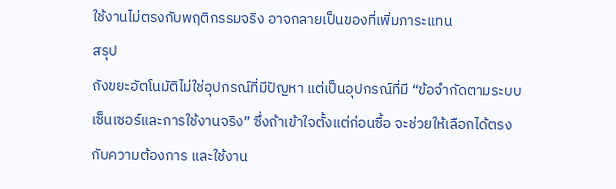ใช้งานไม่ตรงกับพฤติกรรมจริง อาจกลายเป็นของที่เพิ่มภาระแทน
สรุป
ถังขยะอัตโนมัติไม่ใช่อุปกรณ์ที่มีปัญหา แต่เป็นอุปกรณ์ที่มี “ข้อจำกัดตามระบบเซ็นเซอร์และการใช้งานจริง” ซึ่งถ้าเข้าใจตั้งแต่ก่อนซื้อ จะช่วยให้เลือกได้ตรงกับความต้องการ และใช้งาน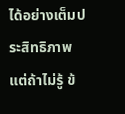ได้อย่างเต็มประสิทธิภาพ
แต่ถ้าไม่รู้ ข้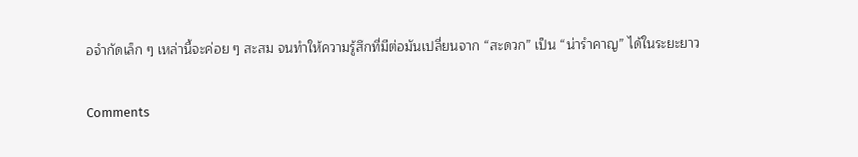อจำกัดเล็ก ๆ เหล่านี้จะค่อย ๆ สะสม จนทำให้ความรู้สึกที่มีต่อมันเปลี่ยนจาก “สะดวก” เป็น “น่ารำคาญ” ได้ในระยะยาว

Comments